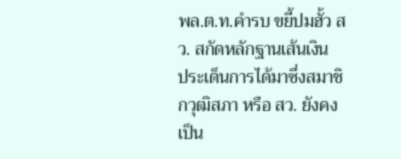พล.ต.ท.คำรบ ขยี้ปมฮั้ว สว. สกัดหลักฐานเส้นเงิน
ประเด็นการได้มาซึ่งสมาชิกวุฒิสภา หรือ สว. ยังคงเป็น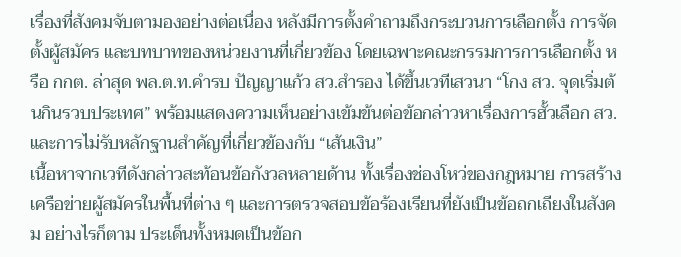เรื่องที่สังคมจับตามองอย่างต่อเนื่อง หลังมีการตั้งคำถามถึงกระบวนการเลือกตั้ง การจัดตั้งผู้สมัคร และบทบาทของหน่วยงานที่เกี่ยวข้อง โดยเฉพาะคณะกรรมการการเลือกตั้ง หรือ กกต. ล่าสุด พล.ต.ท.คำรบ ปัญญาแก้ว สว.สำรอง ได้ขึ้นเวทีเสวนา “โกง สว. จุดเริ่มต้นกินรวบประเทศ” พร้อมแสดงความเห็นอย่างเข้มข้นต่อข้อกล่าวหาเรื่องการฮั้วเลือก สว. และการไม่รับหลักฐานสำคัญที่เกี่ยวข้องกับ “เส้นเงิน”
เนื้อหาจากเวทีดังกล่าวสะท้อนข้อกังวลหลายด้าน ทั้งเรื่องช่องโหว่ของกฎหมาย การสร้างเครือข่ายผู้สมัครในพื้นที่ต่าง ๆ และการตรวจสอบข้อร้องเรียนที่ยังเป็นข้อถกเถียงในสังคม อย่างไรก็ตาม ประเด็นทั้งหมดเป็นข้อก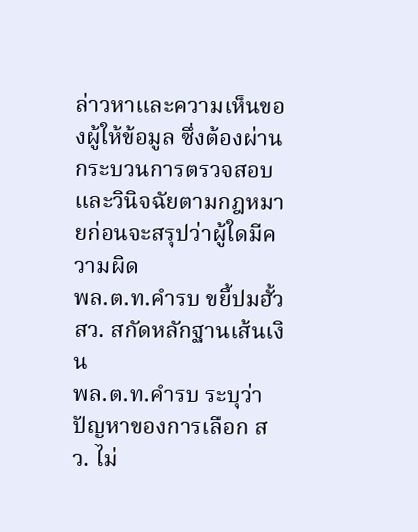ล่าวหาและความเห็นของผู้ให้ข้อมูล ซึ่งต้องผ่านกระบวนการตรวจสอบและวินิจฉัยตามกฎหมายก่อนจะสรุปว่าผู้ใดมีความผิด
พล.ต.ท.คำรบ ขยี้ปมฮั้ว สว. สกัดหลักฐานเส้นเงิน
พล.ต.ท.คำรบ ระบุว่า ปัญหาของการเลือก สว. ไม่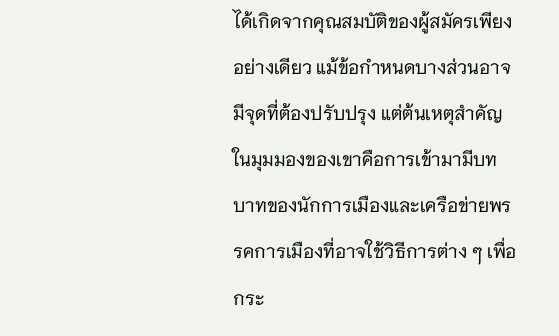ได้เกิดจากคุณสมบัติของผู้สมัครเพียงอย่างเดียว แม้ข้อกำหนดบางส่วนอาจมีจุดที่ต้องปรับปรุง แต่ต้นเหตุสำคัญในมุมมองของเขาคือการเข้ามามีบทบาทของนักการเมืองและเครือข่ายพรรคการเมืองที่อาจใช้วิธีการต่าง ๆ เพื่อกระ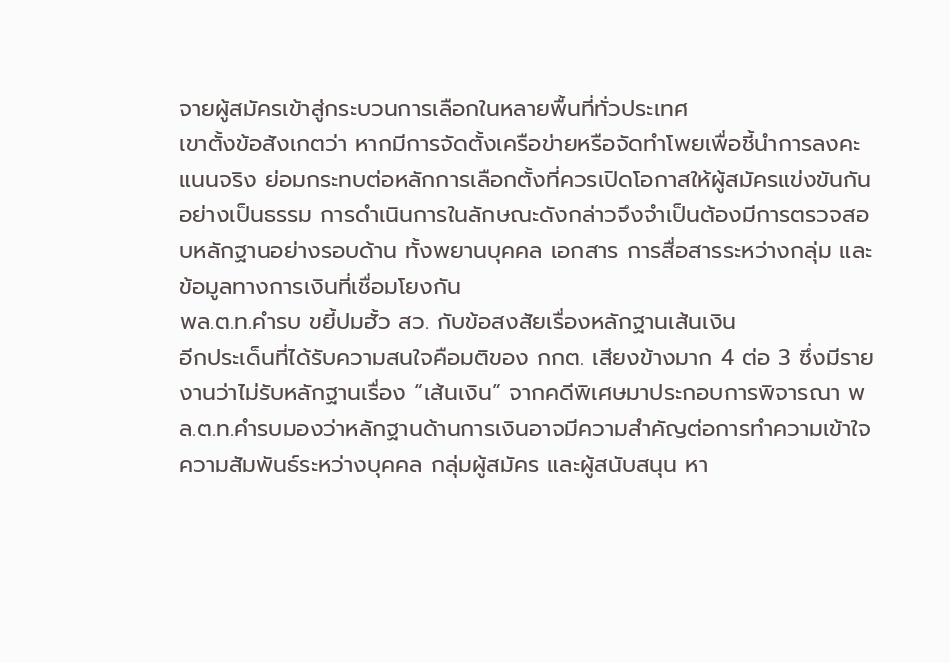จายผู้สมัครเข้าสู่กระบวนการเลือกในหลายพื้นที่ทั่วประเทศ
เขาตั้งข้อสังเกตว่า หากมีการจัดตั้งเครือข่ายหรือจัดทำโพยเพื่อชี้นำการลงคะแนนจริง ย่อมกระทบต่อหลักการเลือกตั้งที่ควรเปิดโอกาสให้ผู้สมัครแข่งขันกันอย่างเป็นธรรม การดำเนินการในลักษณะดังกล่าวจึงจำเป็นต้องมีการตรวจสอบหลักฐานอย่างรอบด้าน ทั้งพยานบุคคล เอกสาร การสื่อสารระหว่างกลุ่ม และข้อมูลทางการเงินที่เชื่อมโยงกัน
พล.ต.ท.คำรบ ขยี้ปมฮั้ว สว. กับข้อสงสัยเรื่องหลักฐานเส้นเงิน
อีกประเด็นที่ได้รับความสนใจคือมติของ กกต. เสียงข้างมาก 4 ต่อ 3 ซึ่งมีรายงานว่าไม่รับหลักฐานเรื่อง “เส้นเงิน” จากคดีพิเศษมาประกอบการพิจารณา พล.ต.ท.คำรบมองว่าหลักฐานด้านการเงินอาจมีความสำคัญต่อการทำความเข้าใจความสัมพันธ์ระหว่างบุคคล กลุ่มผู้สมัคร และผู้สนับสนุน หา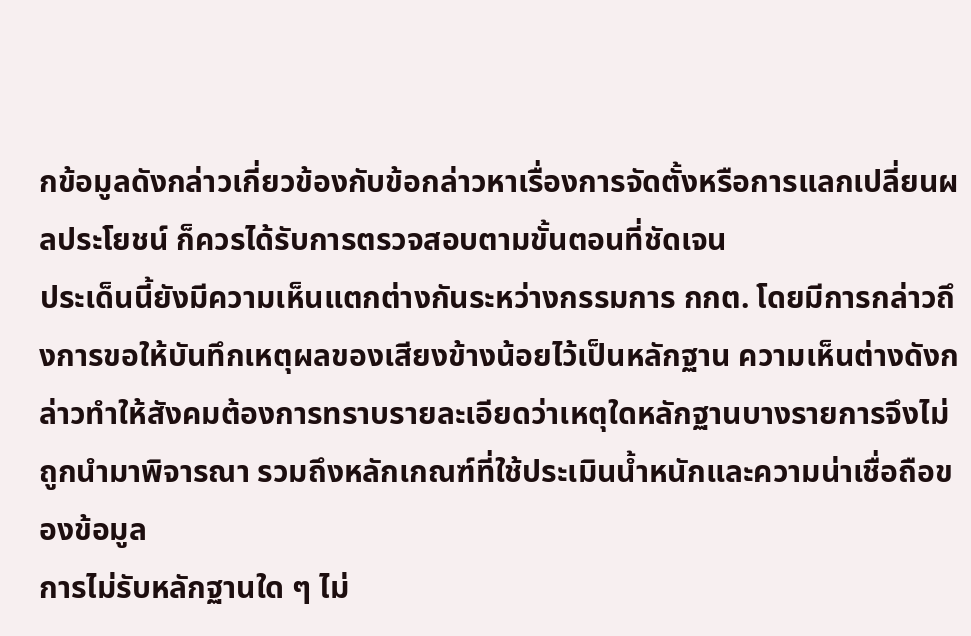กข้อมูลดังกล่าวเกี่ยวข้องกับข้อกล่าวหาเรื่องการจัดตั้งหรือการแลกเปลี่ยนผลประโยชน์ ก็ควรได้รับการตรวจสอบตามขั้นตอนที่ชัดเจน
ประเด็นนี้ยังมีความเห็นแตกต่างกันระหว่างกรรมการ กกต. โดยมีการกล่าวถึงการขอให้บันทึกเหตุผลของเสียงข้างน้อยไว้เป็นหลักฐาน ความเห็นต่างดังกล่าวทำให้สังคมต้องการทราบรายละเอียดว่าเหตุใดหลักฐานบางรายการจึงไม่ถูกนำมาพิจารณา รวมถึงหลักเกณฑ์ที่ใช้ประเมินน้ำหนักและความน่าเชื่อถือของข้อมูล
การไม่รับหลักฐานใด ๆ ไม่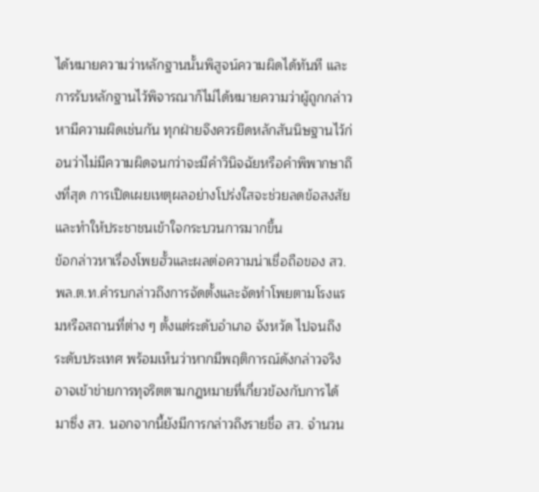ได้หมายความว่าหลักฐานนั้นพิสูจน์ความผิดได้ทันที และการรับหลักฐานไว้พิจารณาก็ไม่ได้หมายความว่าผู้ถูกกล่าวหามีความผิดเช่นกัน ทุกฝ่ายจึงควรยึดหลักสันนิษฐานไว้ก่อนว่าไม่มีความผิดจนกว่าจะมีคำวินิจฉัยหรือคำพิพากษาถึงที่สุด การเปิดเผยเหตุผลอย่างโปร่งใสจะช่วยลดข้อสงสัยและทำให้ประชาชนเข้าใจกระบวนการมากขึ้น
ข้อกล่าวหาเรื่องโพยฮั้วและผลต่อความน่าเชื่อถือของ สว.
พล.ต.ท.คำรบกล่าวถึงการจัดตั้งและจัดทำโพยตามโรงแรมหรือสถานที่ต่าง ๆ ตั้งแต่ระดับอำเภอ จังหวัด ไปจนถึงระดับประเทศ พร้อมเห็นว่าหากมีพฤติการณ์ดังกล่าวจริง อาจเข้าข่ายการทุจริตตามกฎหมายที่เกี่ยวข้องกับการได้มาซึ่ง สว. นอกจากนี้ยังมีการกล่าวถึงรายชื่อ สว. จำนวน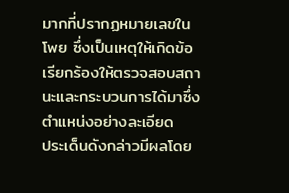มากที่ปรากฏหมายเลขในโพย ซึ่งเป็นเหตุให้เกิดข้อเรียกร้องให้ตรวจสอบสถานะและกระบวนการได้มาซึ่งตำแหน่งอย่างละเอียด
ประเด็นดังกล่าวมีผลโดย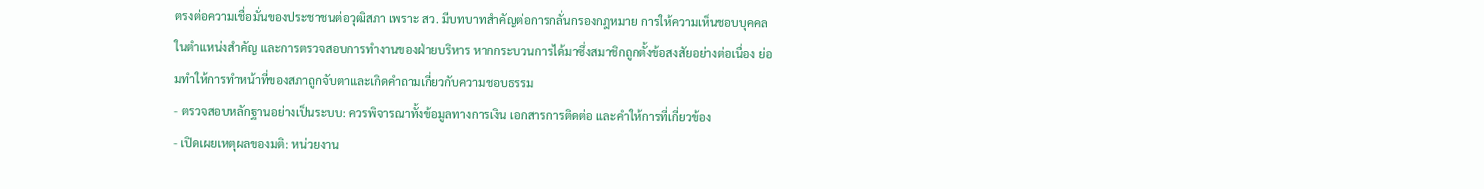ตรงต่อความเชื่อมั่นของประชาชนต่อวุฒิสภา เพราะ สว. มีบทบาทสำคัญต่อการกลั่นกรองกฎหมาย การให้ความเห็นชอบบุคคลในตำแหน่งสำคัญ และการตรวจสอบการทำงานของฝ่ายบริหาร หากกระบวนการได้มาซึ่งสมาชิกถูกตั้งข้อสงสัยอย่างต่อเนื่อง ย่อมทำให้การทำหน้าที่ของสภาถูกจับตาและเกิดคำถามเกี่ยวกับความชอบธรรม
- ตรวจสอบหลักฐานอย่างเป็นระบบ: ควรพิจารณาทั้งข้อมูลทางการเงิน เอกสารการติดต่อ และคำให้การที่เกี่ยวข้อง
- เปิดเผยเหตุผลของมติ: หน่วยงาน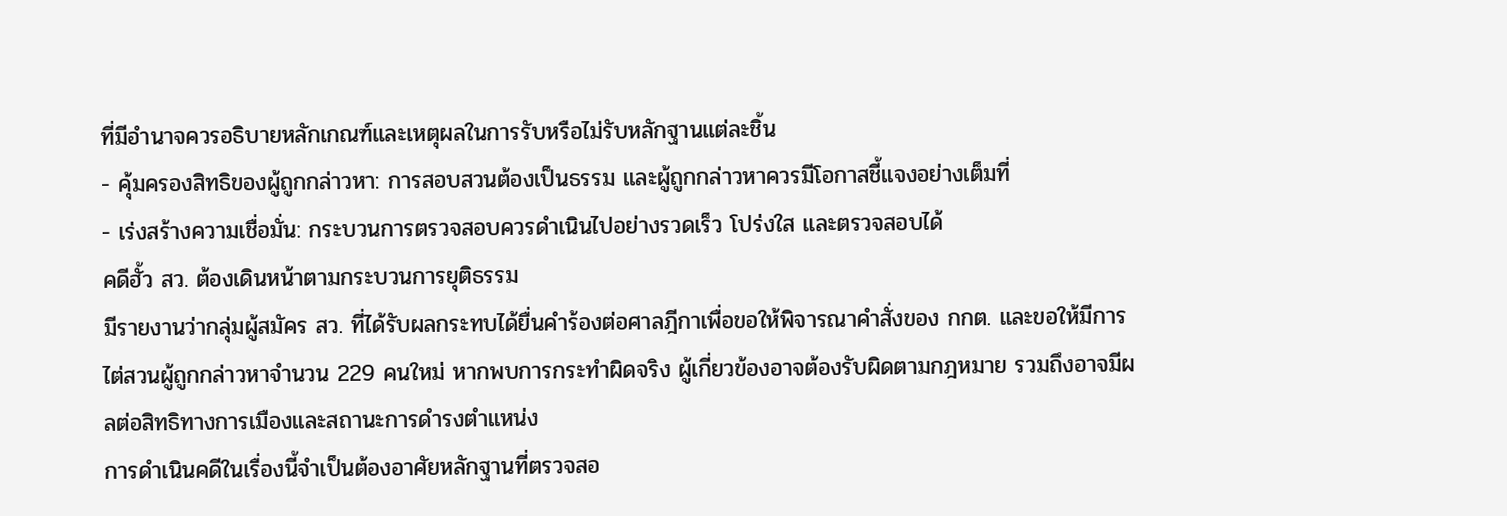ที่มีอำนาจควรอธิบายหลักเกณฑ์และเหตุผลในการรับหรือไม่รับหลักฐานแต่ละชิ้น
- คุ้มครองสิทธิของผู้ถูกกล่าวหา: การสอบสวนต้องเป็นธรรม และผู้ถูกกล่าวหาควรมีโอกาสชี้แจงอย่างเต็มที่
- เร่งสร้างความเชื่อมั่น: กระบวนการตรวจสอบควรดำเนินไปอย่างรวดเร็ว โปร่งใส และตรวจสอบได้
คดีฮั้ว สว. ต้องเดินหน้าตามกระบวนการยุติธรรม
มีรายงานว่ากลุ่มผู้สมัคร สว. ที่ได้รับผลกระทบได้ยื่นคำร้องต่อศาลฎีกาเพื่อขอให้พิจารณาคำสั่งของ กกต. และขอให้มีการไต่สวนผู้ถูกกล่าวหาจำนวน 229 คนใหม่ หากพบการกระทำผิดจริง ผู้เกี่ยวข้องอาจต้องรับผิดตามกฎหมาย รวมถึงอาจมีผลต่อสิทธิทางการเมืองและสถานะการดำรงตำแหน่ง
การดำเนินคดีในเรื่องนี้จำเป็นต้องอาศัยหลักฐานที่ตรวจสอ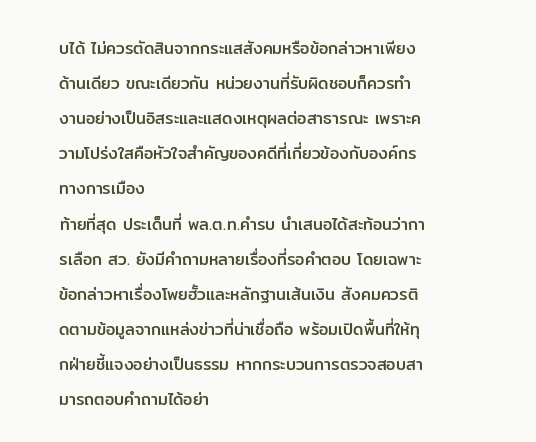บได้ ไม่ควรตัดสินจากกระแสสังคมหรือข้อกล่าวหาเพียงด้านเดียว ขณะเดียวกัน หน่วยงานที่รับผิดชอบก็ควรทำงานอย่างเป็นอิสระและแสดงเหตุผลต่อสาธารณะ เพราะความโปร่งใสคือหัวใจสำคัญของคดีที่เกี่ยวข้องกับองค์กรทางการเมือง
ท้ายที่สุด ประเด็นที่ พล.ต.ท.คำรบ นำเสนอได้สะท้อนว่าการเลือก สว. ยังมีคำถามหลายเรื่องที่รอคำตอบ โดยเฉพาะข้อกล่าวหาเรื่องโพยฮั้วและหลักฐานเส้นเงิน สังคมควรติดตามข้อมูลจากแหล่งข่าวที่น่าเชื่อถือ พร้อมเปิดพื้นที่ให้ทุกฝ่ายชี้แจงอย่างเป็นธรรม หากกระบวนการตรวจสอบสามารถตอบคำถามได้อย่า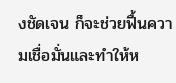งชัดเจน ก็จะช่วยฟื้นความเชื่อมั่นและทำให้ห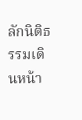ลักนิติธรรมเดินหน้า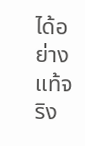ได้อย่างแท้จริง